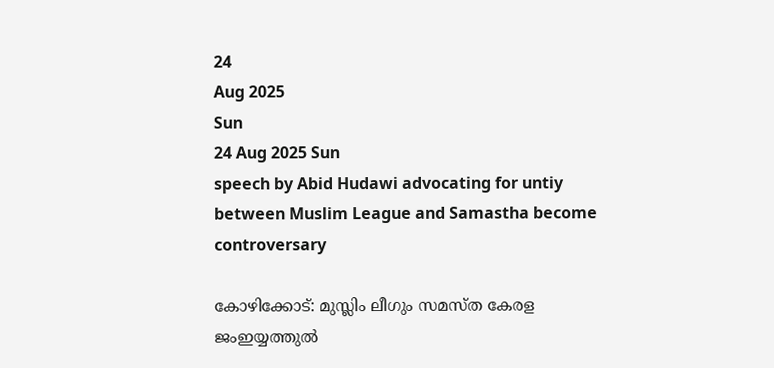24
Aug 2025
Sun
24 Aug 2025 Sun
speech by Abid Hudawi advocating for untiy between Muslim League and Samastha become controversary

കോഴിക്കോട്: മുസ്ലിം ലീഗും സമസ്ത കേരള ജംഇയ്യത്തുല്‍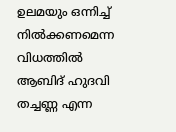ഉലമയും ഒന്നിച്ച് നില്‍ക്കണമെന്ന വിധത്തില്‍ ആബിദ് ഹുദവി തച്ചണ്ണ എന്ന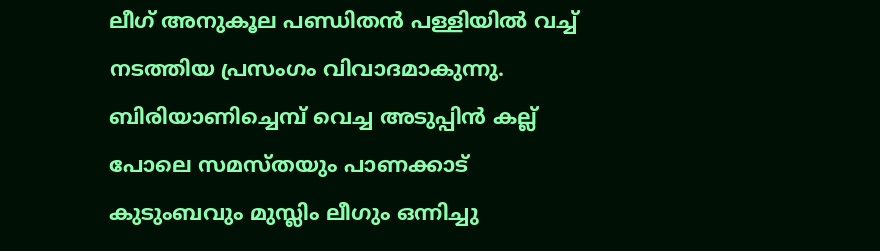ലീഗ് അനുകൂല പണ്ഡിതന്‍ പള്ളിയില്‍ വച്ച് നടത്തിയ പ്രസംഗം വിവാദമാകുന്നു. ബിരിയാണിച്ചെമ്പ് വെച്ച അടുപ്പിന്‍ കല്ല് പോലെ സമസ്തയും പാണക്കാട് കുടുംബവും മുസ്ലിം ലീഗും ഒന്നിച്ചു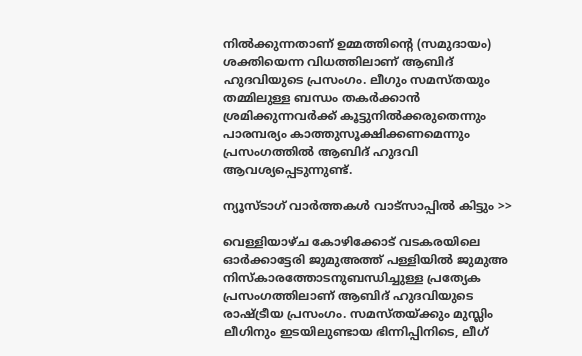നില്‍ക്കുന്നതാണ് ഉമ്മത്തിന്റെ (സമുദായം) ശക്തിയെന്ന വിധത്തിലാണ് ആബിദ് ഹുദവിയുടെ പ്രസംഗം. ലീഗും സമസ്തയും തമ്മിലുള്ള ബന്ധം തകര്‍ക്കാന്‍ ശ്രമിക്കുന്നവര്‍ക്ക് കൂട്ടുനില്‍ക്കരുതെന്നും പാരമ്പര്യം കാത്തുസൂക്ഷിക്കണമെന്നും പ്രസംഗത്തില്‍ ആബിദ് ഹുദവി ആവശ്യപ്പെടുന്നുണ്ട്.

ന്യൂസ്ടാഗ് വാര്‍ത്തകള്‍ വാട്‌സാപ്പില്‍ കിട്ടും >>

വെള്ളിയാഴ്ച കോഴിക്കോട് വടകരയിലെ ഓര്‍ക്കാട്ടേരി ജുമുഅത്ത് പള്ളിയില്‍ ജുമുഅ നിസ്‌കാരത്തോടനുബന്ധിച്ചുള്ള പ്രത്യേക പ്രസംഗത്തിലാണ് ആബിദ് ഹുദവിയുടെ രാഷ്ട്രീയ പ്രസംഗം. സമസ്തയ്ക്കും മുസ്ലിം ലീഗിനും ഇടയിലുണ്ടായ ഭിന്നിപ്പിനിടെ, ലീഗ്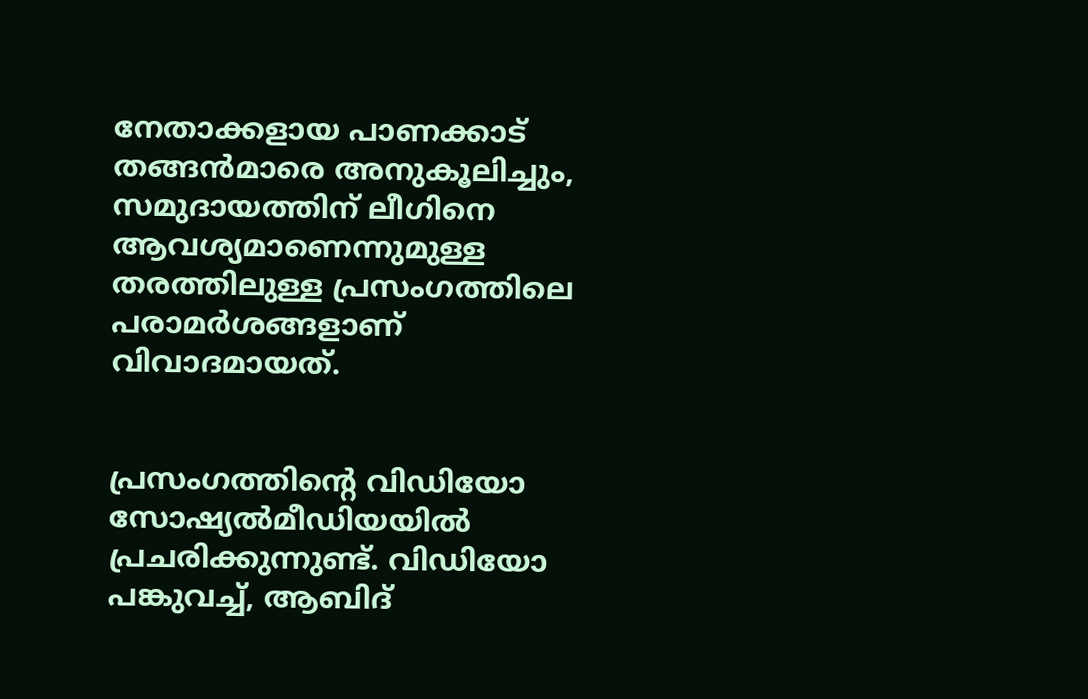നേതാക്കളായ പാണക്കാട് തങ്ങന്‍മാരെ അനുകൂലിച്ചും, സമുദായത്തിന് ലീഗിനെ ആവശ്യമാണെന്നുമുള്ള തരത്തിലുള്ള പ്രസംഗത്തിലെ പരാമര്‍ശങ്ങളാണ് വിവാദമായത്.


പ്രസംഗത്തിന്റെ വിഡിയോ സോഷ്യല്‍മീഡിയയില്‍ പ്രചരിക്കുന്നുണ്ട്. വിഡിയോ പങ്കുവച്ച്, ആബിദ്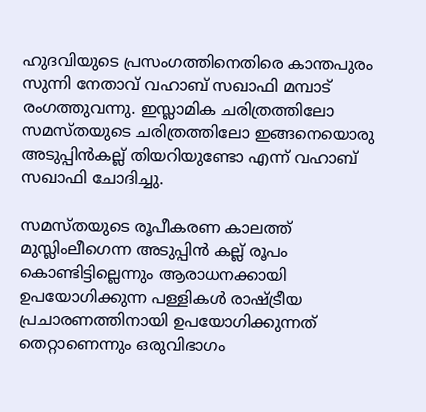ഹുദവിയുടെ പ്രസംഗത്തിനെതിരെ കാന്തപുരം സുന്നി നേതാവ് വഹാബ് സഖാഫി മമ്പാട് രംഗത്തുവന്നു. ഇസ്ലാമിക ചരിത്രത്തിലോ സമസ്തയുടെ ചരിത്രത്തിലോ ഇങ്ങനെയൊരു അടുപ്പിന്‍കല്ല് തിയറിയുണ്ടോ എന്ന് വഹാബ് സഖാഫി ചോദിച്ചു.

സമസ്തയുടെ രൂപീകരണ കാലത്ത് മുസ്ലിംലീഗെന്ന അടുപ്പിന്‍ കല്ല് രൂപം കൊണ്ടിട്ടില്ലെന്നും ആരാധനക്കായി ഉപയോഗിക്കുന്ന പള്ളികള്‍ രാഷ്ട്രീയ പ്രചാരണത്തിനായി ഉപയോഗിക്കുന്നത് തെറ്റാണെന്നും ഒരുവിഭാഗം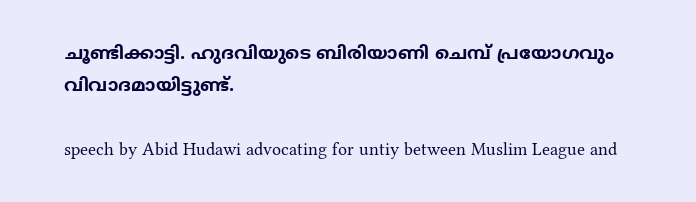ചൂണ്ടിക്കാട്ടി. ഹുദവിയുടെ ബിരിയാണി ചെമ്പ് പ്രയോഗവും വിവാദമായിട്ടുണ്ട്.

speech by Abid Hudawi advocating for untiy between Muslim League and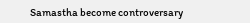Samastha become controversary